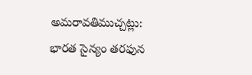అమరావతిముచ్చట్లు:
భారత సైన్యం తరఫున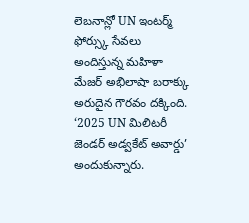లెబనాన్లో UN ఇంటర్మ్ ఫోర్స్కు సేవలు అందిస్తున్న మహిళా మేజర్ అభిలాషా బరాక్కు అరుదైన గౌరవం దక్కింది.
‘2025 UN మిలిటరీ జెండర్ అడ్వకేట్ అవార్డు’ అందుకున్నారు.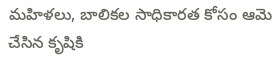మహిళలు, బాలికల సాధికారత కోసం ఆమె చేసిన కృషికి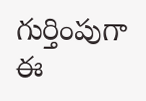గుర్తింపుగా ఈ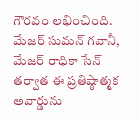గౌరవం లభించింది. మేజర్ సుమన్ గవానీ, మేజర్ రాధికా సేన్ తర్వాత ఈ ప్రతిష్ఠాత్మక అవార్డును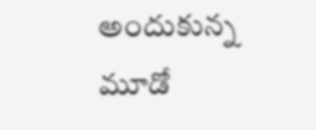అందుకున్న మూడో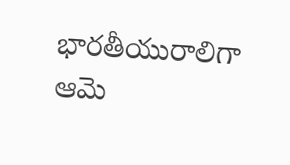భారతీయురాలిగా ఆమె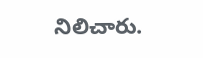నిలిచారు.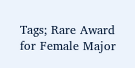Tags; Rare Award for Female Major